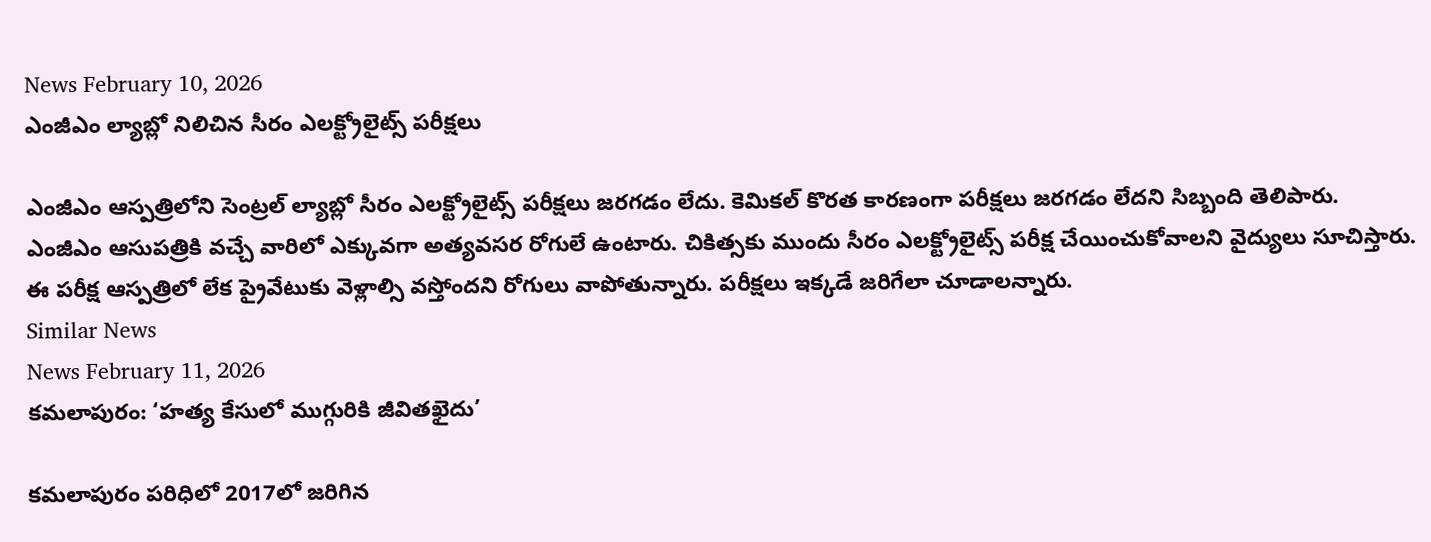News February 10, 2026
ఎంజీఎం ల్యాబ్లో నిలిచిన సీరం ఎలక్ట్రోలైట్స్ పరీక్షలు

ఎంజీఎం ఆస్పత్రిలోని సెంట్రల్ ల్యాబ్లో సీరం ఎలక్ట్రోలైట్స్ పరీక్షలు జరగడం లేదు. కెమికల్ కొరత కారణంగా పరీక్షలు జరగడం లేదని సిబ్బంది తెలిపారు. ఎంజీఎం ఆసుపత్రికి వచ్చే వారిలో ఎక్కువగా అత్యవసర రోగులే ఉంటారు. చికిత్సకు ముందు సీరం ఎలక్ట్రోలైట్స్ పరీక్ష చేయించుకోవాలని వైద్యులు సూచిస్తారు. ఈ పరీక్ష ఆస్పత్రిలో లేక ప్రైవేటుకు వెళ్లాల్సి వస్తోందని రోగులు వాపోతున్నారు. పరీక్షలు ఇక్కడే జరిగేలా చూడాలన్నారు.
Similar News
News February 11, 2026
కమలాపురం: ‘హత్య కేసులో ముగ్గురికి జీవితఖైదు’

కమలాపురం పరిధిలో 2017లో జరిగిన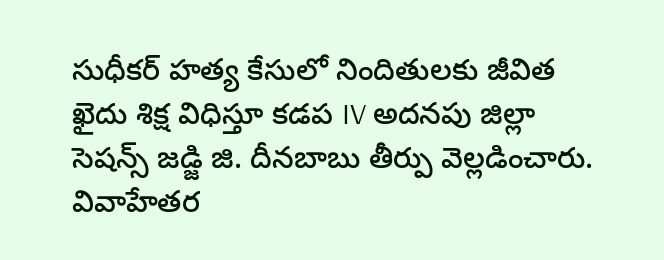సుధీకర్ హత్య కేసులో నిందితులకు జీవిత ఖైదు శిక్ష విధిస్తూ కడప IV అదనపు జిల్లా సెషన్స్ జడ్జి జి. దీనబాబు తీర్పు వెల్లడించారు. వివాహేతర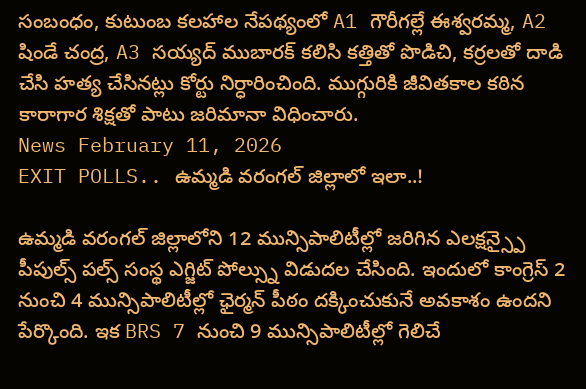సంబంధం, కుటుంబ కలహాల నేపథ్యంలో A1 గౌరీగల్లే ఈశ్వరమ్మ, A2 షిండే చంద్ర, A3 సయ్యద్ ముబారక్ కలిసి కత్తితో పొడిచి, కర్రలతో దాడి చేసి హత్య చేసినట్లు కోర్టు నిర్ధారించింది. ముగ్గురికి జీవితకాల కఠిన కారాగార శిక్షతో పాటు జరిమానా విధించారు.
News February 11, 2026
EXIT POLLS.. ఉమ్మడి వరంగల్ జిల్లాలో ఇలా..!

ఉమ్మడి వరంగల్ జిల్లాలోని 12 మున్సిపాలిటీల్లో జరిగిన ఎలక్షన్స్పై పీపుల్స్ పల్స్ సంస్థ ఎగ్జిట్ పోల్స్ను విడుదల చేసింది. ఇందులో కాంగ్రెస్ 2 నుంచి 4 మున్సిపాలిటీల్లో ఛైర్మన్ పీఠం దక్కించుకునే అవకాశం ఉందని పేర్కొంది. ఇక BRS 7 నుంచి 9 మున్సిపాలిటీల్లో గెలిచే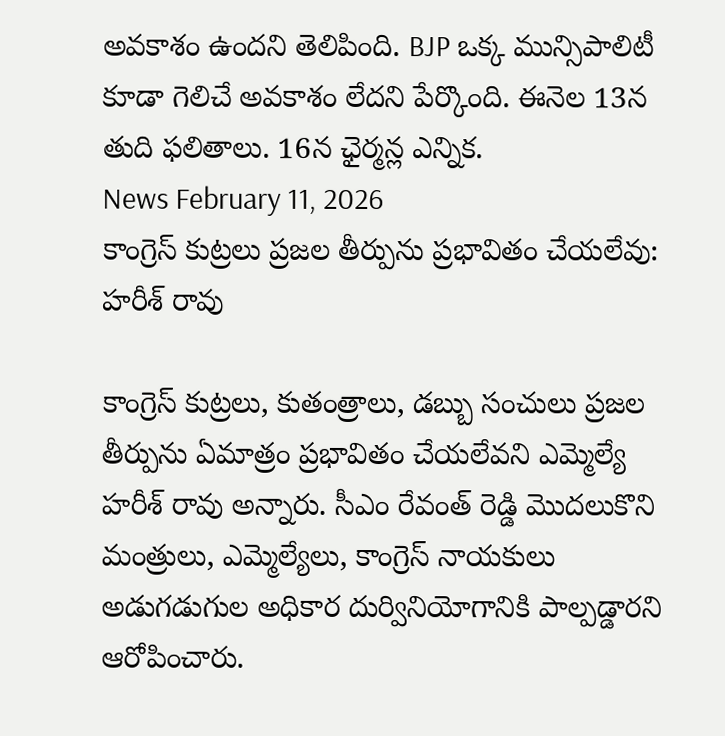అవకాశం ఉందని తెలిపింది. BJP ఒక్క మున్సిపాలిటీ కూడా గెలిచే అవకాశం లేదని పేర్కొంది. ఈనెల 13న తుది ఫలితాలు. 16న ఛైర్మన్ల ఎన్నిక.
News February 11, 2026
కాంగ్రెస్ కుట్రలు ప్రజల తీర్పును ప్రభావితం చేయలేవు: హరీశ్ రావు

కాంగ్రెస్ కుట్రలు, కుతంత్రాలు, డబ్బు సంచులు ప్రజల తీర్పును ఏమాత్రం ప్రభావితం చేయలేవని ఎమ్మెల్యే హరీశ్ రావు అన్నారు. సీఎం రేవంత్ రెడ్డి మొదలుకొని మంత్రులు, ఎమ్మెల్యేలు, కాంగ్రెస్ నాయకులు అడుగడుగుల అధికార దుర్వినియోగానికి పాల్పడ్డారని ఆరోపించారు.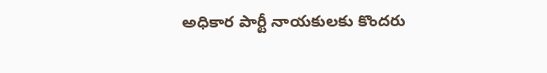అధికార పార్టీ నాయకులకు కొందరు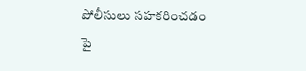పోలీసులు సహకరించడం పై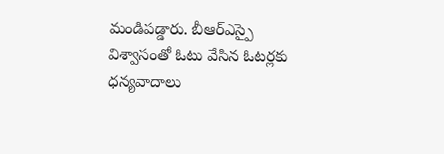మండిపడ్డారు. బీఆర్ఎస్పై విశ్వాసంతో ఓటు వేసిన ఓటర్లకు ధన్యవాదాలు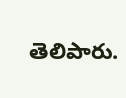తెలిపారు.